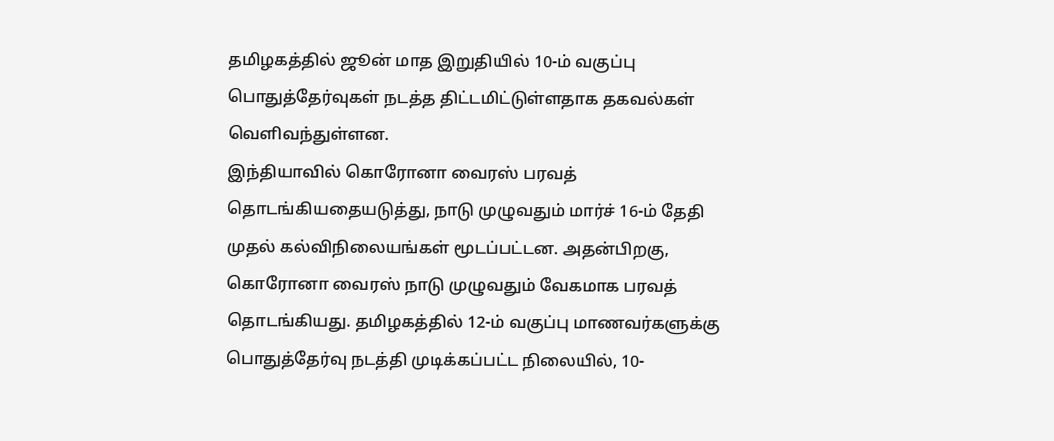தமிழகத்தில் ஜூன் மாத இறுதியில் 10-ம் வகுப்பு பொதுத்தேர்வுகள் நடத்த திட்டமிட்டுள்ளதாக தகவல்கள் வெளிவந்துள்ளன.
இந்தியாவில் கொரோனா வைரஸ் பரவத் தொடங்கியதையடுத்து, நாடு முழுவதும் மார்ச் 16-ம் தேதி முதல் கல்விநிலையங்கள் மூடப்பட்டன. அதன்பிறகு, கொரோனா வைரஸ் நாடு முழுவதும் வேகமாக பரவத் தொடங்கியது. தமிழகத்தில் 12-ம் வகுப்பு மாணவர்களுக்கு பொதுத்தேர்வு நடத்தி முடிக்கப்பட்ட நிலையில், 10-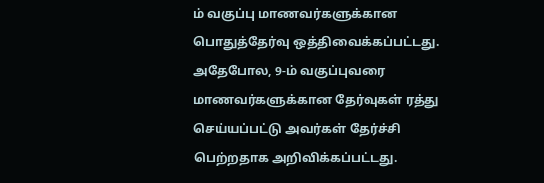ம் வகுப்பு மாணவர்களுக்கான பொதுத்தேர்வு ஒத்திவைக்கப்பட்டது.
அதேபோல, 9-ம் வகுப்புவரை மாணவர்களுக்கான தேர்வுகள் ரத்து செய்யப்பட்டு அவர்கள் தேர்ச்சி பெற்றதாக அறிவிக்கப்பட்டது.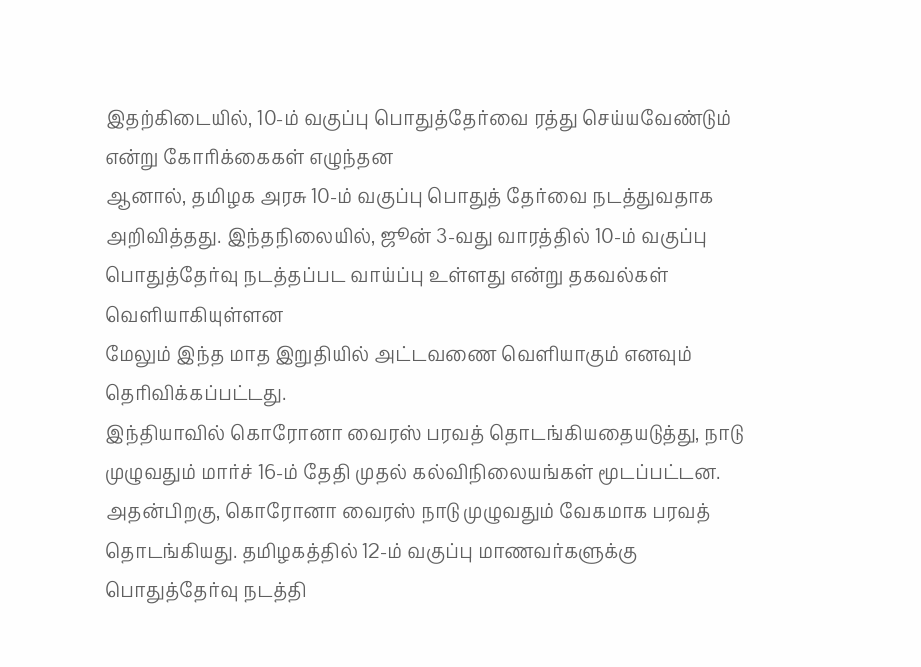இதற்கிடையில், 10-ம் வகுப்பு பொதுத்தேர்வை ரத்து செய்யவேண்டும் என்று கோரிக்கைகள் எழுந்தன
ஆனால், தமிழக அரசு 10-ம் வகுப்பு பொதுத் தேர்வை நடத்துவதாக அறிவித்தது. இந்தநிலையில், ஜூன் 3-வது வாரத்தில் 10-ம் வகுப்பு பொதுத்தேர்வு நடத்தப்பட வாய்ப்பு உள்ளது என்று தகவல்கள் வெளியாகியுள்ளன
மேலும் இந்த மாத இறுதியில் அட்டவணை வெளியாகும் எனவும் தெரிவிக்கப்பட்டது.
இந்தியாவில் கொரோனா வைரஸ் பரவத் தொடங்கியதையடுத்து, நாடு முழுவதும் மார்ச் 16-ம் தேதி முதல் கல்விநிலையங்கள் மூடப்பட்டன. அதன்பிறகு, கொரோனா வைரஸ் நாடு முழுவதும் வேகமாக பரவத் தொடங்கியது. தமிழகத்தில் 12-ம் வகுப்பு மாணவர்களுக்கு பொதுத்தேர்வு நடத்தி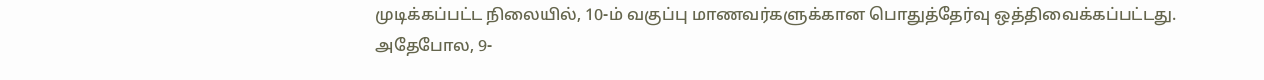முடிக்கப்பட்ட நிலையில், 10-ம் வகுப்பு மாணவர்களுக்கான பொதுத்தேர்வு ஒத்திவைக்கப்பட்டது.
அதேபோல, 9-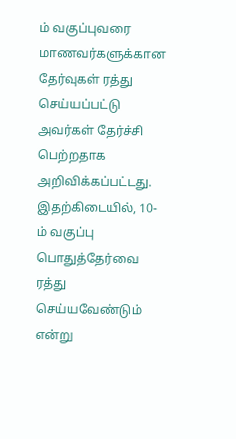ம் வகுப்புவரை மாணவர்களுக்கான தேர்வுகள் ரத்து செய்யப்பட்டு அவர்கள் தேர்ச்சி பெற்றதாக அறிவிக்கப்பட்டது. இதற்கிடையில், 10-ம் வகுப்பு பொதுத்தேர்வை ரத்து செய்யவேண்டும் என்று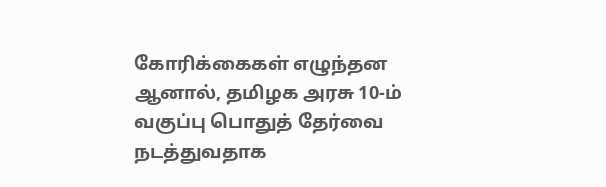கோரிக்கைகள் எழுந்தன
ஆனால், தமிழக அரசு 10-ம் வகுப்பு பொதுத் தேர்வை நடத்துவதாக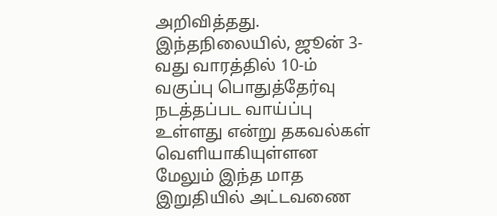அறிவித்தது. இந்தநிலையில், ஜூன் 3-வது வாரத்தில் 10-ம் வகுப்பு பொதுத்தேர்வு நடத்தப்பட வாய்ப்பு உள்ளது என்று தகவல்கள் வெளியாகியுள்ளன
மேலும் இந்த மாத இறுதியில் அட்டவணை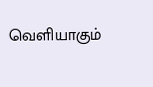வெளியாகும்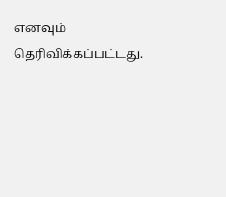எனவும் தெரிவிக்கப்பட்டது.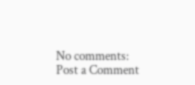No comments:
Post a Comment